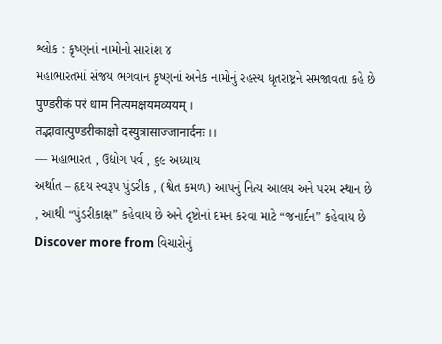શ્લોક : કૃષ્ણનાં નામોનો સારાંશ ૪
મહાભારતમાં સંજય ભગવાન કૃષ્ણનાં અનેક નામોનું રહસ્ય ધૃતરાષ્ટ્રને સમજાવતા કહે છે
पुण्डरीकं परं धाम नित्यमक्षयमव्ययम् ।
तद्भावात्पुण्डरीकाक्षो दस्युत्रासाज्जानार्दनः ।।
— મહાભારત , ઉદ્યોગ પર્વ , ૬૯ અધ્યાય
અર્થાત – હૃદય સ્વરૂપ પુંડરીક , (શ્વેત કમળ) આપનું નિત્ય આલય અને પરમ સ્થાન છે , આથી “પુંડરીકાક્ષ” કહેવાય છે અને દૃષ્ટોનાં દમન કરવા માટે “જનાર્દન” કહેવાય છે
Discover more from વિચારોનું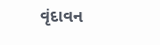વૃંદાવન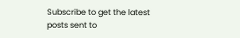Subscribe to get the latest posts sent to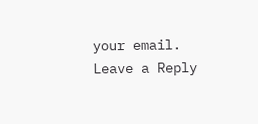your email.
Leave a Reply